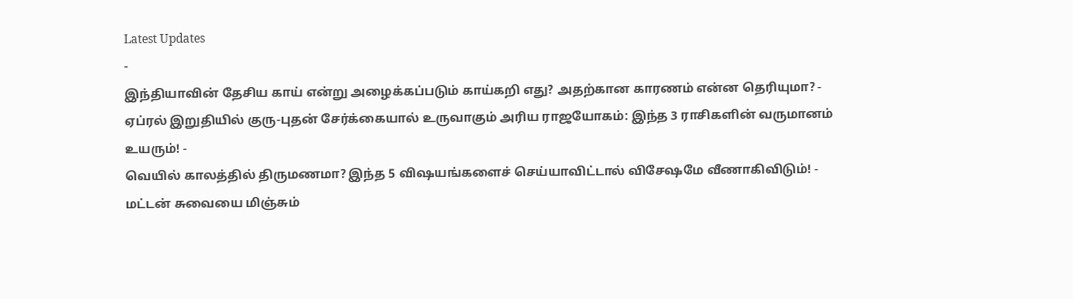Latest Updates
-
இந்தியாவின் தேசிய காய் என்று அழைக்கப்படும் காய்கறி எது? அதற்கான காரணம் என்ன தெரியுமா? -
ஏப்ரல் இறுதியில் குரு-புதன் சேர்க்கையால் உருவாகும் அரிய ராஜயோகம்: இந்த 3 ராசிகளின் வருமானம் உயரும்! -
வெயில் காலத்தில் திருமணமா? இந்த 5 விஷயங்களைச் செய்யாவிட்டால் விசேஷமே வீணாகிவிடும்! -
மட்டன் சுவையை மிஞ்சும்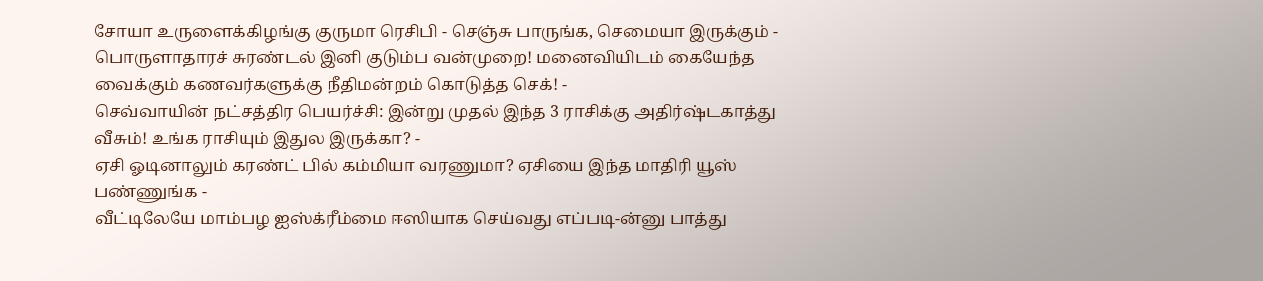சோயா உருளைக்கிழங்கு குருமா ரெசிபி - செஞ்சு பாருங்க, செமையா இருக்கும் -
பொருளாதாரச் சுரண்டல் இனி குடும்ப வன்முறை! மனைவியிடம் கையேந்த வைக்கும் கணவர்களுக்கு நீதிமன்றம் கொடுத்த செக்! -
செவ்வாயின் நட்சத்திர பெயர்ச்சி: இன்று முதல் இந்த 3 ராசிக்கு அதிர்ஷ்டகாத்து வீசும்! உங்க ராசியும் இதுல இருக்கா? -
ஏசி ஓடினாலும் கரண்ட் பில் கம்மியா வரணுமா? ஏசியை இந்த மாதிரி யூஸ் பண்ணுங்க -
வீட்டிலேயே மாம்பழ ஐஸ்க்ரீம்மை ஈஸியாக செய்வது எப்படி-ன்னு பாத்து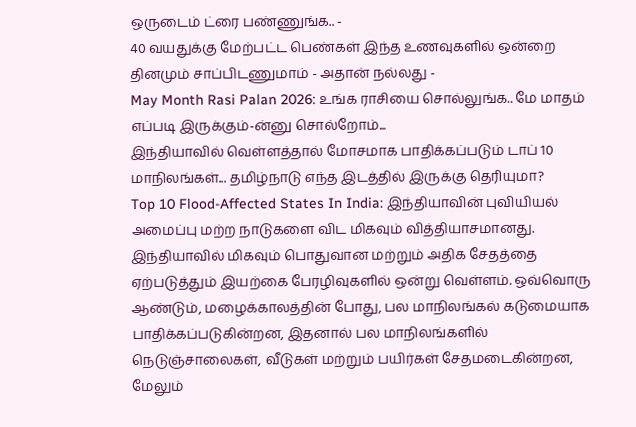ஒருடைம் ட்ரை பண்ணுங்க.. -
40 வயதுக்கு மேற்பட்ட பெண்கள் இந்த உணவுகளில் ஒன்றை தினமும் சாப்பிடணுமாம் - அதான் நல்லது -
May Month Rasi Palan 2026: உங்க ராசியை சொல்லுங்க.. மே மாதம் எப்படி இருக்கும்-ன்னு சொல்றோம்...
இந்தியாவில் வெள்ளத்தால் மோசமாக பாதிக்கப்படும் டாப் 10 மாநிலங்கள்... தமிழ்நாடு எந்த இடத்தில் இருக்கு தெரியுமா?
Top 10 Flood-Affected States In India: இந்தியாவின் புவியியல் அமைப்பு மற்ற நாடுகளை விட மிகவும் வித்தியாசமானது. இந்தியாவில் மிகவும் பொதுவான மற்றும் அதிக சேதத்தை ஏற்படுத்தும் இயற்கை பேரழிவுகளில் ஒன்று வெள்ளம். ஒவ்வொரு ஆண்டும், மழைக்காலத்தின் போது, பல மாநிலங்கல் கடுமையாக பாதிக்கப்படுகின்றன, இதனால் பல மாநிலங்களில் நெடுஞ்சாலைகள், வீடுகள் மற்றும் பயிர்கள் சேதமடைகின்றன, மேலும்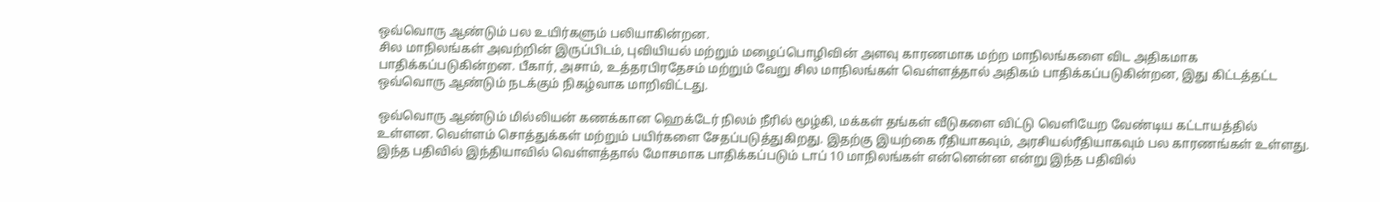ஒவ்வொரு ஆண்டும் பல உயிர்களும் பலியாகின்றன.
சில மாநிலங்கள் அவற்றின் இருப்பிடம், புவியியல் மற்றும் மழைப்பொழிவின் அளவு காரணமாக மற்ற மாநிலங்களை விட அதிகமாக பாதிக்கப்படுகின்றன. பீகார், அசாம், உத்தரபிரதேசம் மற்றும் வேறு சில மாநிலங்கள் வெள்ளத்தால் அதிகம் பாதிக்கப்படுகின்றன, இது கிட்டத்தட்ட ஒவ்வொரு ஆண்டும் நடக்கும் நிகழ்வாக மாறிவிட்டது.

ஒவ்வொரு ஆண்டும் மில்லியன் கணக்கான ஹெக்டேர் நிலம் நீரில் மூழ்கி, மக்கள் தங்கள் வீடுகளை விட்டு வெளியேற வேண்டிய கட்டாயத்தில் உள்ளன. வெள்ளம் சொத்துக்கள் மற்றும் பயிர்களை சேதப்படுத்துகிறது. இதற்கு இயற்கை ரீதியாகவும், அரசியல்ரீதியாகவும் பல காரணங்கள் உள்ளது. இந்த பதிவில் இந்தியாவில் வெள்ளத்தால் மோசமாக பாதிக்கப்படும் டாப் 10 மாநிலங்கள் என்னென்ன என்று இந்த பதிவில்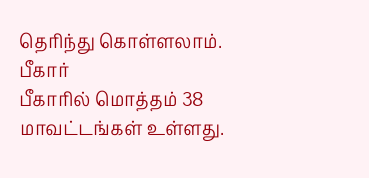தெரிந்து கொள்ளலாம்.
பீகார்
பீகாரில் மொத்தம் 38 மாவட்டங்கள் உள்ளது.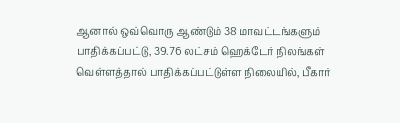ஆனால் ஒவ்வொரு ஆண்டும் 38 மாவட்டங்களும் பாதிக்கப்பட்டு, 39.76 லட்சம் ஹெக்டேர் நிலங்கள் வெள்ளத்தால் பாதிக்கப்பட்டுள்ள நிலையில், பீகார்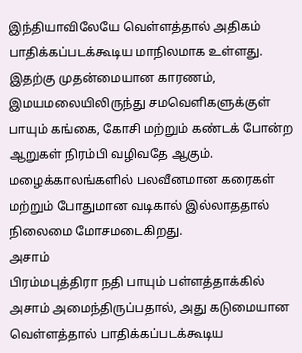இந்தியாவிலேயே வெள்ளத்தால் அதிகம் பாதிக்கப்படக்கூடிய மாநிலமாக உள்ளது. இதற்கு முதன்மையான காரணம், இமயமலையிலிருந்து சமவெளிகளுக்குள் பாயும் கங்கை, கோசி மற்றும் கண்டக் போன்ற ஆறுகள் நிரம்பி வழிவதே ஆகும். மழைக்காலங்களில் பலவீனமான கரைகள் மற்றும் போதுமான வடிகால் இல்லாததால் நிலைமை மோசமடைகிறது.
அசாம்
பிரம்மபுத்திரா நதி பாயும் பள்ளத்தாக்கில் அசாம் அமைந்திருப்பதால், அது கடுமையான வெள்ளத்தால் பாதிக்கப்படக்கூடிய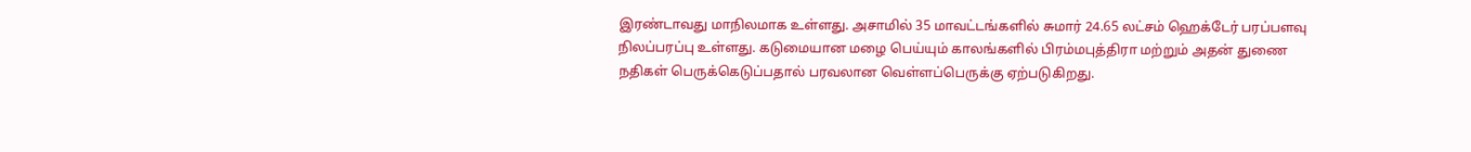இரண்டாவது மாநிலமாக உள்ளது. அசாமில் 35 மாவட்டங்களில் சுமார் 24.65 லட்சம் ஹெக்டேர் பரப்பளவு நிலப்பரப்பு உள்ளது. கடுமையான மழை பெய்யும் காலங்களில் பிரம்மபுத்திரா மற்றும் அதன் துணை நதிகள் பெருக்கெடுப்பதால் பரவலான வெள்ளப்பெருக்கு ஏற்படுகிறது.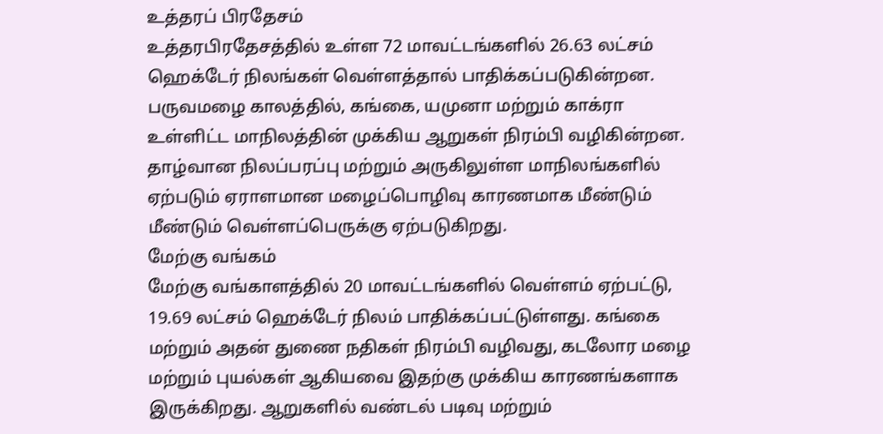உத்தரப் பிரதேசம்
உத்தரபிரதேசத்தில் உள்ள 72 மாவட்டங்களில் 26.63 லட்சம் ஹெக்டேர் நிலங்கள் வெள்ளத்தால் பாதிக்கப்படுகின்றன. பருவமழை காலத்தில், கங்கை, யமுனா மற்றும் காக்ரா உள்ளிட்ட மாநிலத்தின் முக்கிய ஆறுகள் நிரம்பி வழிகின்றன. தாழ்வான நிலப்பரப்பு மற்றும் அருகிலுள்ள மாநிலங்களில் ஏற்படும் ஏராளமான மழைப்பொழிவு காரணமாக மீண்டும் மீண்டும் வெள்ளப்பெருக்கு ஏற்படுகிறது.
மேற்கு வங்கம்
மேற்கு வங்காளத்தில் 20 மாவட்டங்களில் வெள்ளம் ஏற்பட்டு, 19.69 லட்சம் ஹெக்டேர் நிலம் பாதிக்கப்பட்டுள்ளது. கங்கை மற்றும் அதன் துணை நதிகள் நிரம்பி வழிவது, கடலோர மழை மற்றும் புயல்கள் ஆகியவை இதற்கு முக்கிய காரணங்களாக இருக்கிறது. ஆறுகளில் வண்டல் படிவு மற்றும்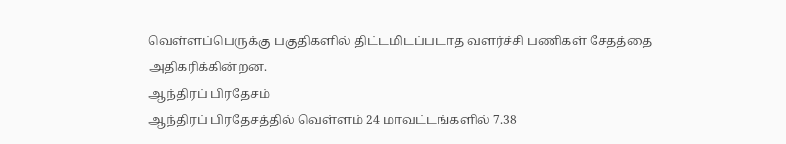வெள்ளப்பெருக்கு பகுதிகளில் திட்டமிடப்படாத வளர்ச்சி பணிகள் சேதத்தை அதிகரிக்கின்றன.
ஆந்திரப் பிரதேசம்
ஆந்திரப் பிரதேசத்தில் வெள்ளம் 24 மாவட்டங்களில் 7.38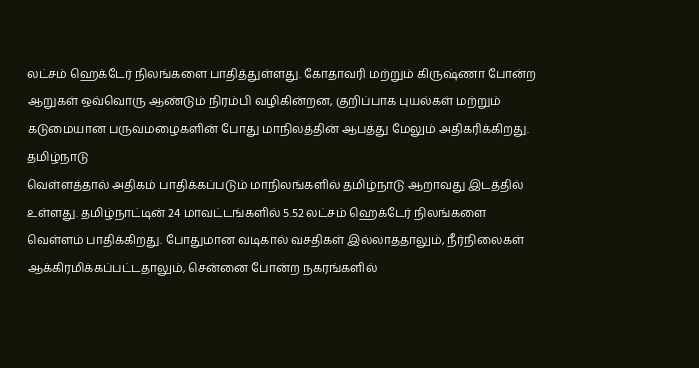லட்சம் ஹெக்டேர் நிலங்களை பாதித்துள்ளது. கோதாவரி மற்றும் கிருஷ்ணா போன்ற ஆறுகள் ஒவ்வொரு ஆண்டும் நிரம்பி வழிகின்றன, குறிப்பாக புயல்கள் மற்றும் கடுமையான பருவமழைகளின் போது மாநிலத்தின் ஆபத்து மேலும் அதிகரிக்கிறது.
தமிழ்நாடு
வெள்ளத்தால் அதிகம் பாதிக்கப்படும் மாநிலங்களில் தமிழ்நாடு ஆறாவது இடத்தில் உள்ளது. தமிழ்நாட்டின் 24 மாவட்டங்களில் 5.52 லட்சம் ஹெக்டேர் நிலங்களை வெள்ளம் பாதிக்கிறது. போதுமான வடிகால் வசதிகள் இல்லாததாலும், நீர்நிலைகள் ஆக்கிரமிக்கப்பட்டதாலும், சென்னை போன்ற நகரங்களில்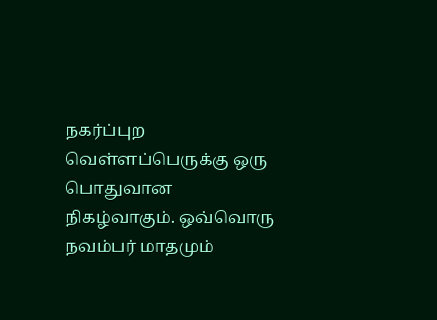நகர்ப்புற வெள்ளப்பெருக்கு ஒரு பொதுவான நிகழ்வாகும். ஒவ்வொரு நவம்பர் மாதமும்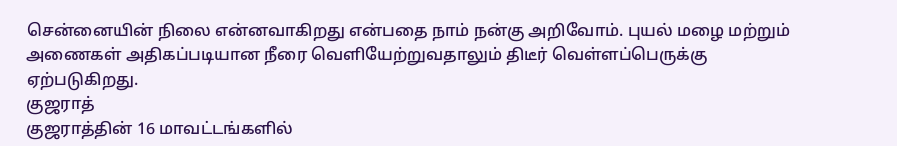சென்னையின் நிலை என்னவாகிறது என்பதை நாம் நன்கு அறிவோம். புயல் மழை மற்றும் அணைகள் அதிகப்படியான நீரை வெளியேற்றுவதாலும் திடீர் வெள்ளப்பெருக்கு ஏற்படுகிறது.
குஜராத்
குஜராத்தின் 16 மாவட்டங்களில்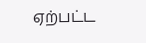ஏற்பட்ட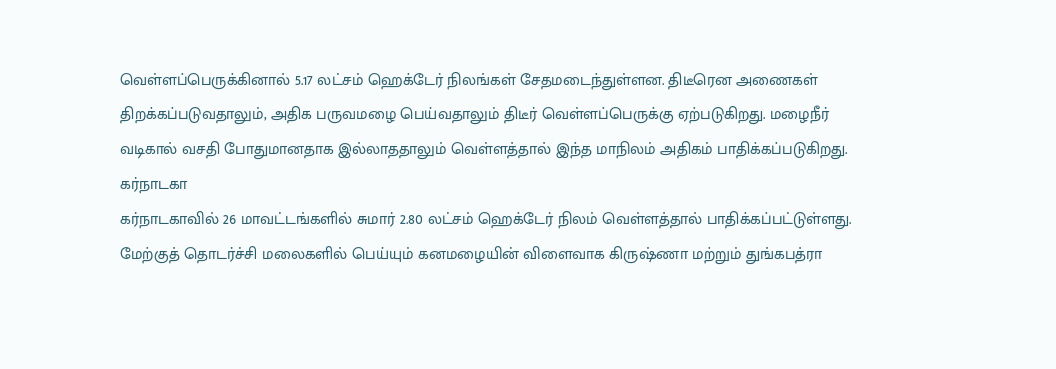வெள்ளப்பெருக்கினால் 5.17 லட்சம் ஹெக்டேர் நிலங்கள் சேதமடைந்துள்ளன. திடீரென அணைகள் திறக்கப்படுவதாலும், அதிக பருவமழை பெய்வதாலும் திடீர் வெள்ளப்பெருக்கு ஏற்படுகிறது. மழைநீர் வடிகால் வசதி போதுமானதாக இல்லாததாலும் வெள்ளத்தால் இந்த மாநிலம் அதிகம் பாதிக்கப்படுகிறது.
கர்நாடகா
கர்நாடகாவில் 26 மாவட்டங்களில் சுமார் 2.80 லட்சம் ஹெக்டேர் நிலம் வெள்ளத்தால் பாதிக்கப்பட்டுள்ளது. மேற்குத் தொடர்ச்சி மலைகளில் பெய்யும் கனமழையின் விளைவாக கிருஷ்ணா மற்றும் துங்கபத்ரா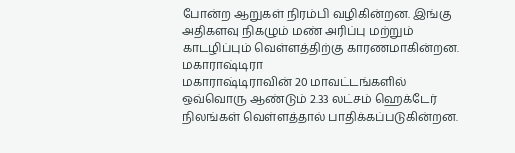போன்ற ஆறுகள் நிரம்பி வழிகின்றன. இங்கு அதிகளவு நிகழும் மண் அரிப்பு மற்றும் காடழிப்பும் வெள்ளத்திற்கு காரணமாகின்றன.
மகாராஷ்டிரா
மகாராஷ்டிராவின் 20 மாவட்டங்களில் ஒவ்வொரு ஆண்டும் 2.33 லட்சம் ஹெக்டேர் நிலங்கள் வெள்ளத்தால் பாதிக்கப்படுகின்றன.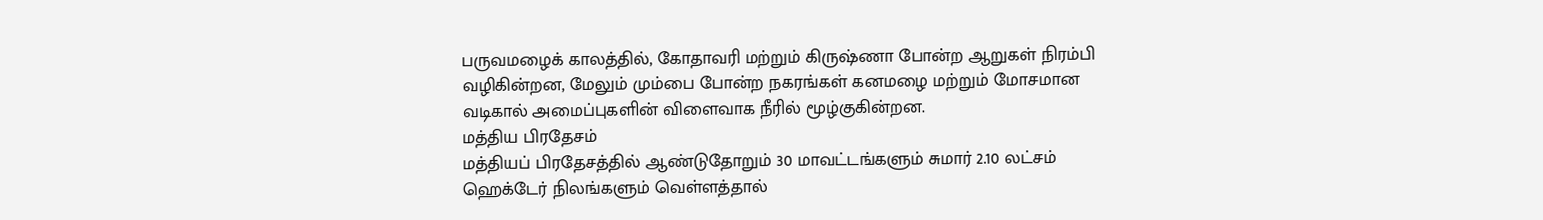பருவமழைக் காலத்தில், கோதாவரி மற்றும் கிருஷ்ணா போன்ற ஆறுகள் நிரம்பி வழிகின்றன, மேலும் மும்பை போன்ற நகரங்கள் கனமழை மற்றும் மோசமான வடிகால் அமைப்புகளின் விளைவாக நீரில் மூழ்குகின்றன.
மத்திய பிரதேசம்
மத்தியப் பிரதேசத்தில் ஆண்டுதோறும் 30 மாவட்டங்களும் சுமார் 2.10 லட்சம் ஹெக்டேர் நிலங்களும் வெள்ளத்தால்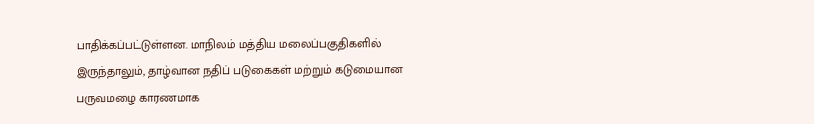பாதிக்கப்பட்டுள்ளன. மாநிலம் மத்திய மலைப்பகுதிகளில் இருந்தாலும், தாழ்வான நதிப் படுகைகள் மற்றும் கடுமையான பருவமழை காரணமாக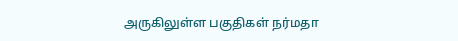அருகிலுள்ள பகுதிகள் நர்மதா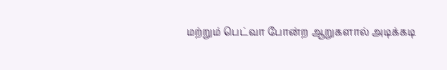மற்றும் பெட்வா போன்ற ஆறுகளால் அடிக்கடி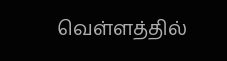வெள்ளத்தில்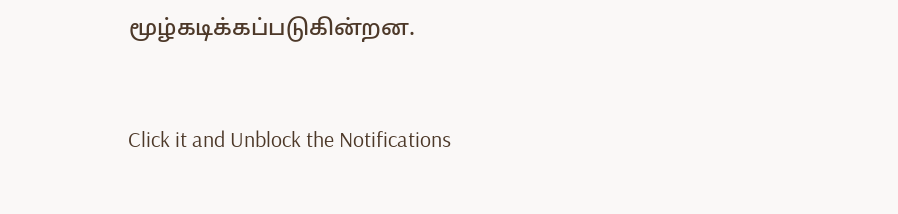மூழ்கடிக்கப்படுகின்றன.



Click it and Unblock the Notifications